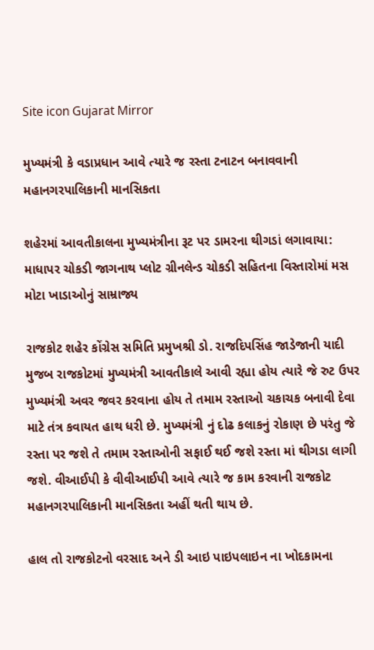Site icon Gujarat Mirror

મુખ્યમંત્રી કે વડાપ્રધાન આવે ત્યારે જ રસ્તા ટનાટન બનાવવાની મહાનગરપાલિકાની માનસિકતા

શહેરમાં આવતીકાલના મુખ્યમંત્રીના રૂટ પર ડામરના થીગડાં લગાવાયા: માધાપર ચોકડી જાગનાથ પ્લોટ ગ્રીનલેન્ડ ચોકડી સહિતના વિસ્તારોમાં મસ મોટા ખાડાઓનું સામ્રાજ્ય

રાજકોટ શહેર કોંગ્રેસ સમિતિ પ્રમુખશ્રી ડો. રાજદિપસિંહ જાડેજાની યાદી મુજબ રાજકોટમાં મુખ્યમંત્રી આવતીકાલે આવી રહ્યા હોય ત્યારે જે રુટ ઉપર મુખ્યમંત્રી અવર જવર કરવાના હોય તે તમામ રસ્તાઓ ચકાચક બનાવી દેવા માટે તંત્ર કવાયત હાથ ધરી છે. મુખ્યમંત્રી નું દોઢ કલાકનું રોકાણ છે પરંતુ જે રસ્તા પર જશે તે તમામ રસ્તાઓની સફાઈ થઈ જશે રસ્તા માં થીગડા લાગી જશે. વીઆઈપી કે વીવીઆઈપી આવે ત્યારે જ કામ કરવાની રાજકોટ મહાનગરપાલિકાની માનસિકતા અહીં થતી થાય છે.

હાલ તો રાજકોટનો વરસાદ અને ડી આઇ પાઇપલાઇન ના ખોદકામના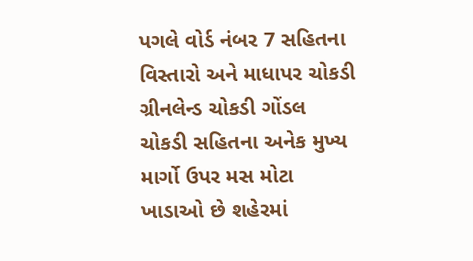પગલે વોર્ડ નંબર 7 સહિતના વિસ્તારો અને માધાપર ચોકડી ગ્રીનલેન્ડ ચોકડી ગોંડલ ચોકડી સહિતના અનેક મુખ્ય માર્ગો ઉપર મસ મોટા ખાડાઓ છે શહેરમાં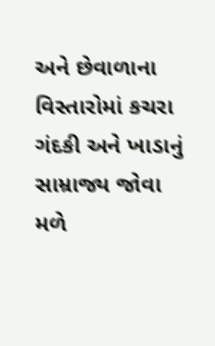અને છેવાળાના વિસ્તારોમાં કચરા ગંદકી અને ખાડાનું સામ્રાજ્ય જોવા મળે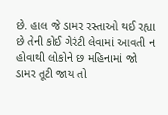છે. હાલ જે ડામર રસ્તાઓ થઈ રહ્યા છે તેની કોઈ ગેરંટી લેવામાં આવતી ન હોવાથી લોકોને છ મહિનામાં જો ડામર તૂટી જાય તો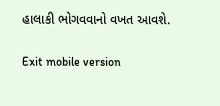હાલાકી ભોગવવાનો વખત આવશે.

Exit mobile version